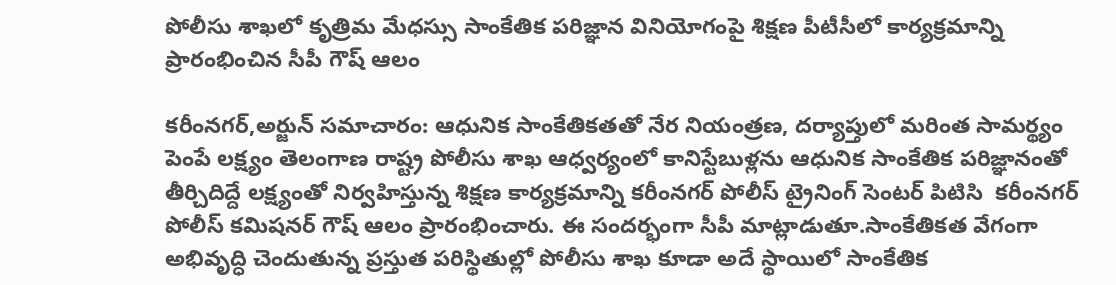పోలీసు శాఖలో కృత్రిమ మేధస్సు సాంకేతిక పరిజ్ఞాన వినియోగంపై శిక్షణ పీటీసీలో కార్యక్రమాన్ని ప్రారంభించిన సీపీ గౌష్ ఆలం

కరీంనగర్,అర్జున్ సమాచారం: ఆధునిక సాంకేతికతతో నేర నియంత్రణ, దర్యాప్తులో మరింత సామర్థ్యం పెంపే లక్ష్యం తెలంగాణ రాష్ట్ర పోలీసు శాఖ ఆధ్వర్యంలో కానిస్టేబుళ్లను ఆధునిక సాంకేతిక పరిజ్ఞానంతో తీర్చిదిద్దే లక్ష్యంతో నిర్వహిస్తున్న శిక్షణ కార్యక్రమాన్ని కరీంనగర్ పోలీస్ ట్రైనింగ్ సెంటర్ పిటిసి  కరీంనగర్ పోలీస్ కమిషనర్ గౌష్ ఆలం ప్రారంభించారు. ఈ సందర్భంగా సీపీ మాట్లాడుతూ.సాంకేతికత వేగంగా అభివృద్ధి చెందుతున్న ప్రస్తుత పరిస్థితుల్లో పోలీసు శాఖ కూడా అదే స్థాయిలో సాంకేతిక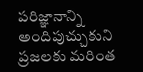పరిజ్ఞానాన్ని అందిపుచ్చుకుని ప్రజలకు మరింత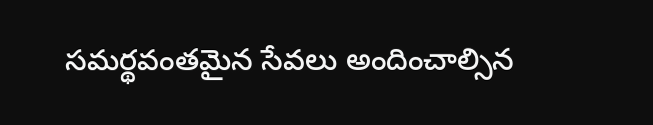సమర్థవంతమైన సేవలు అందించాల్సిన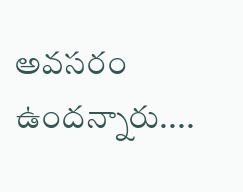అవసరం ఉందన్నారు....